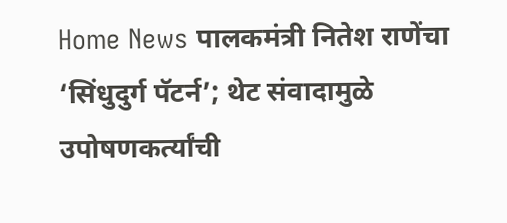Home News पालकमंत्री नितेश राणेंचा ‘सिंधुदुर्ग पॅटर्न’; थेट संवादामुळे उपोषणकर्त्यांची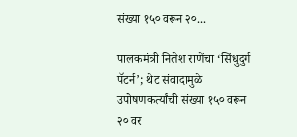संख्या १५० वरून २०...

पालकमंत्री नितेश राणेंचा ‘सिंधुदुर्ग पॅटर्न’; थेट संवादामुळे उपोषणकर्त्यांची संख्या १५० वरून २० वर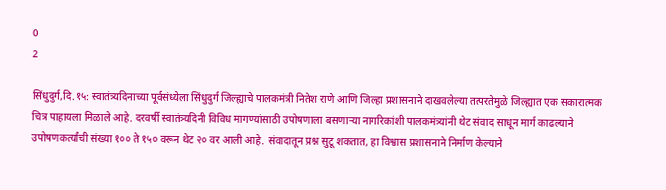0
2

सिंधुदुर्ग,दि.१५: स्वातंत्र्यदिनाच्या पूर्वसंध्येला सिंधुदुर्ग जिल्ह्याचे पालकमंत्री नितेश राणे आणि जिल्हा प्रशासनाने दाखवलेल्या तत्परतेमुळे जिल्ह्यात एक सकारात्मक चित्र पाहायला मिळाले आहे. दरवर्षी स्वातंत्र्यदिनी विविध मागण्यांसाठी उपोषणाला बसणाऱ्या नागरिकांशी पालकमंत्र्यांनी थेट संवाद साधून मार्ग काढल्याने उपोषणकर्त्यांची संख्या १०० ते १५० वरून थेट २० वर आली आहे. संवादातून प्रश्न सुटू शकतात, हा विश्वास प्रशासनाने निर्माण केल्याने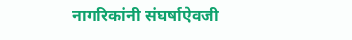नागरिकांनी संघर्षाऐवजी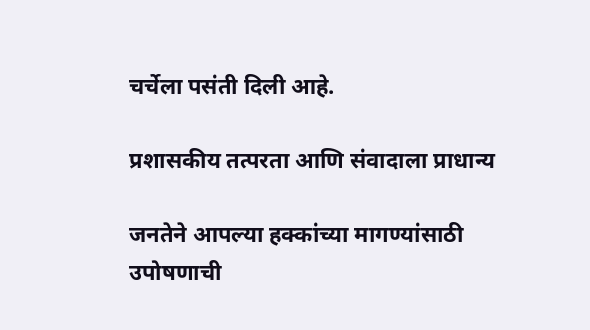चर्चेला पसंती दिली आहे.

प्रशासकीय तत्परता आणि संवादाला प्राधान्य

जनतेने आपल्या हक्कांच्या मागण्यांसाठी उपोषणाची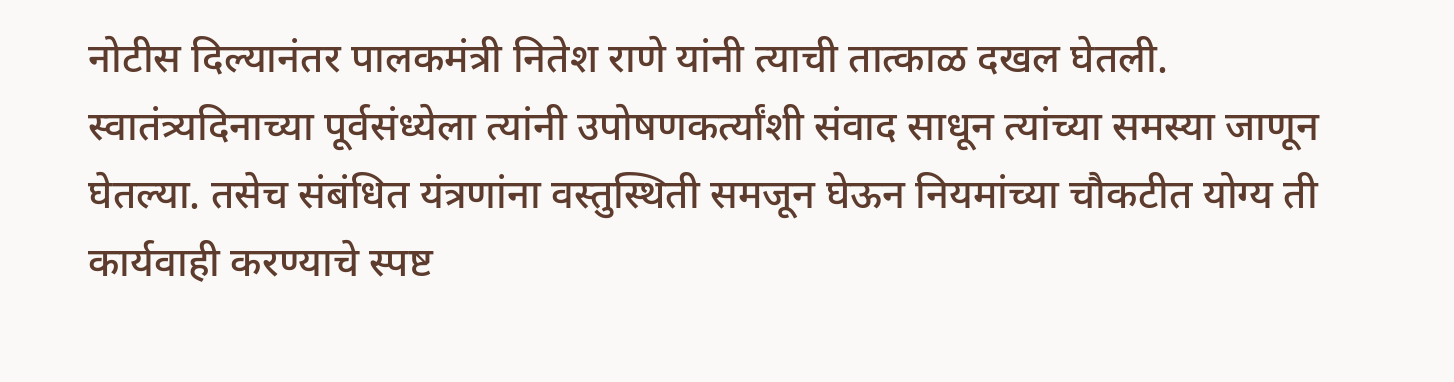नोटीस दिल्यानंतर पालकमंत्री नितेश राणे यांनी त्याची तात्काळ दखल घेतली. स्वातंत्र्यदिनाच्या पूर्वसंध्येला त्यांनी उपोषणकर्त्यांशी संवाद साधून त्यांच्या समस्या जाणून घेतल्या. तसेच संबंधित यंत्रणांना वस्तुस्थिती समजून घेऊन नियमांच्या चौकटीत योग्य ती कार्यवाही करण्याचे स्पष्ट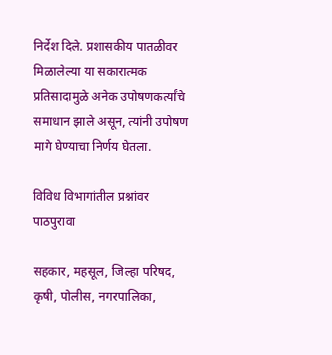निर्देश दिले. प्रशासकीय पातळीवर मिळालेल्या या सकारात्मक प्रतिसादामुळे अनेक उपोषणकर्त्यांचे समाधान झाले असून, त्यांनी उपोषण मागे घेण्याचा निर्णय घेतला.

विविध विभागांतील प्रश्नांवर पाठपुरावा

सहकार, महसूल, जिल्हा परिषद, कृषी, पोलीस, नगरपालिका,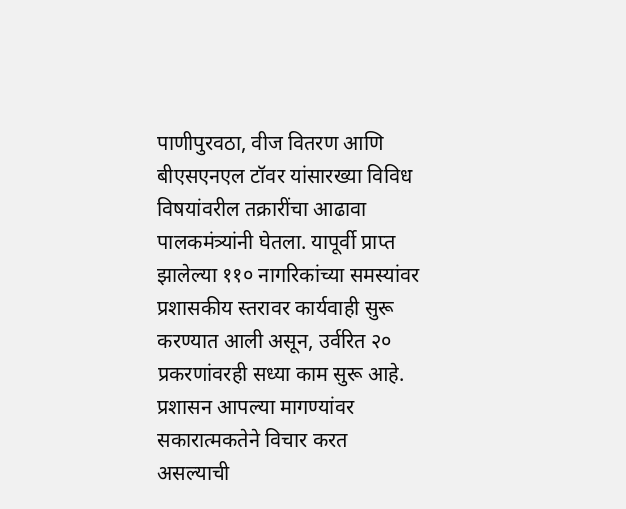पाणीपुरवठा, वीज वितरण आणि बीएसएनएल टॉवर यांसारख्या विविध विषयांवरील तक्रारींचा आढावा पालकमंत्र्यांनी घेतला. यापूर्वी प्राप्त झालेल्या ११० नागरिकांच्या समस्यांवर प्रशासकीय स्तरावर कार्यवाही सुरू करण्यात आली असून, उर्वरित २० प्रकरणांवरही सध्या काम सुरू आहे. प्रशासन आपल्या मागण्यांवर सकारात्मकतेने विचार करत असल्याची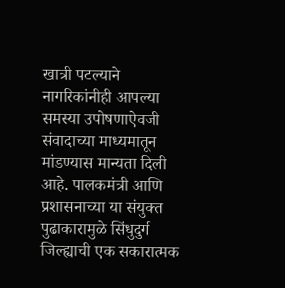खात्री पटल्याने नागरिकांनीही आपल्या समस्या उपोषणाऐवजी संवादाच्या माध्यमातून मांडण्यास मान्यता दिली आहे. पालकमंत्री आणि प्रशासनाच्या या संयुक्त पुढाकारामुळे सिंधुदुर्ग जिल्ह्याची एक सकारात्मक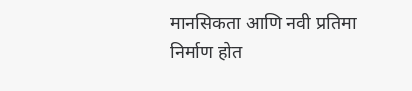मानसिकता आणि नवी प्रतिमा निर्माण होत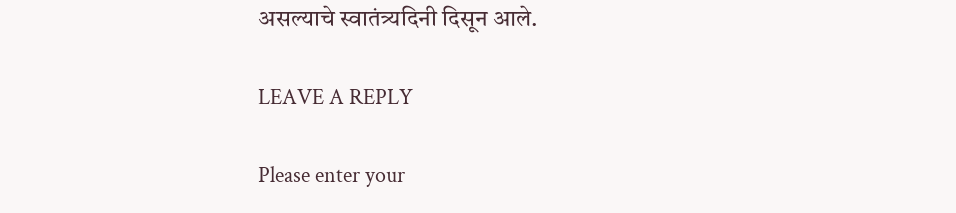असल्याचे स्वातंत्र्यदिनी दिसून आले.

LEAVE A REPLY

Please enter your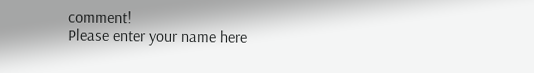comment!
Please enter your name here